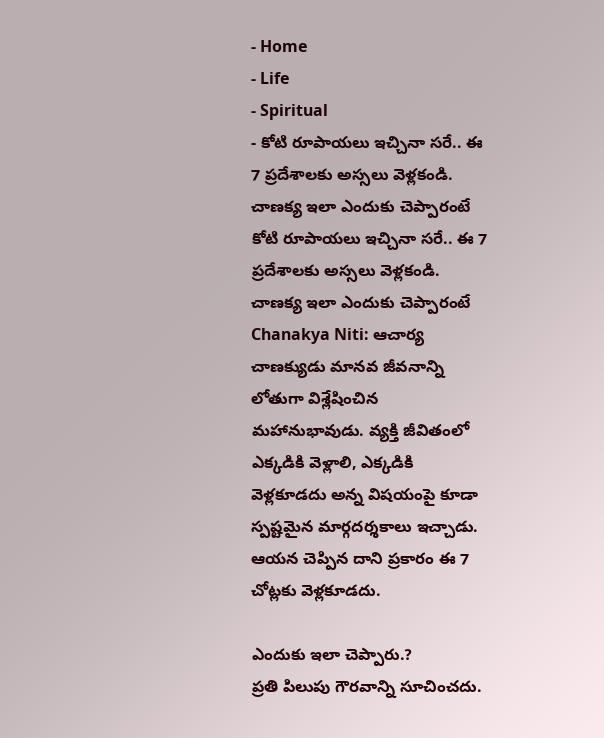- Home
- Life
- Spiritual
- కోటి రూపాయలు ఇచ్చినా సరే.. ఈ 7 ప్రదేశాలకు అస్సలు వెళ్లకండి. చాణక్య ఇలా ఎందుకు చెప్పారంటే
కోటి రూపాయలు ఇచ్చినా సరే.. ఈ 7 ప్రదేశాలకు అస్సలు వెళ్లకండి. చాణక్య ఇలా ఎందుకు చెప్పారంటే
Chanakya Niti: ఆచార్య చాణక్యుడు మానవ జీవనాన్ని లోతుగా విశ్లేషించిన మహానుభావుడు. వ్యక్తి జీవితంలో ఎక్కడికి వెళ్లాలి, ఎక్కడికి వెళ్లకూడదు అన్న విషయంపై కూడా స్పష్టమైన మార్గదర్శకాలు ఇచ్చాడు. ఆయన చెప్పిన దాని ప్రకారం ఈ 7 చోట్లకు వెళ్లకూడదు.

ఎందుకు ఇలా చెప్పారు.?
ప్రతి పిలుపు గౌరవాన్ని సూచించదు.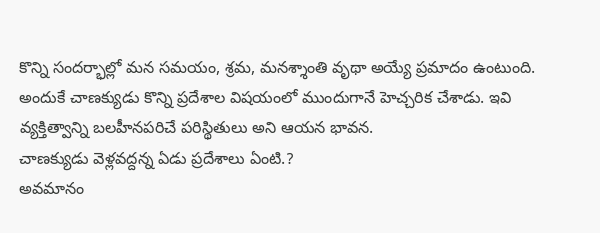కొన్ని సందర్భాల్లో మన సమయం, శ్రమ, మనశ్శాంతి వృథా అయ్యే ప్రమాదం ఉంటుంది. అందుకే చాణక్యుడు కొన్ని ప్రదేశాల విషయంలో ముందుగానే హెచ్చరిక చేశాడు. ఇవి వ్యక్తిత్వాన్ని బలహీనపరిచే పరిస్థితులు అని ఆయన భావన.
చాణక్యుడు వెళ్లవద్దన్న ఏడు ప్రదేశాలు ఏంటి.?
అవమానం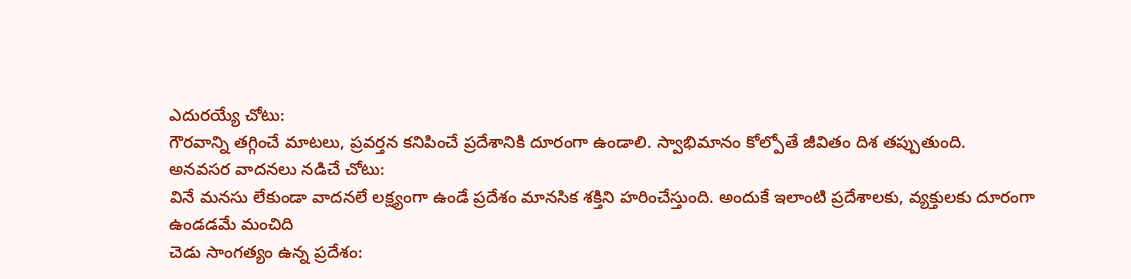ఎదురయ్యే చోటు:
గౌరవాన్ని తగ్గించే మాటలు, ప్రవర్తన కనిపించే ప్రదేశానికి దూరంగా ఉండాలి. స్వాభిమానం కోల్పోతే జీవితం దిశ తప్పుతుంది.
అనవసర వాదనలు నడిచే చోటు:
వినే మనసు లేకుండా వాదనలే లక్ష్యంగా ఉండే ప్రదేశం మానసిక శక్తిని హరించేస్తుంది. అందుకే ఇలాంటి ప్రదేశాలకు, వ్యక్తులకు దూరంగా ఉండడమే మంచిది
చెడు సాంగత్యం ఉన్న ప్రదేశం: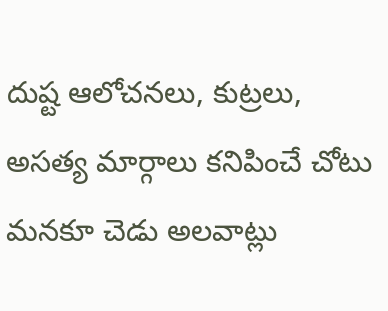దుష్ట ఆలోచనలు, కుట్రలు, అసత్య మార్గాలు కనిపించే చోటు మనకూ చెడు అలవాట్లు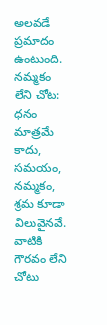అలవడే ప్రమాదం ఉంటుంది.
నమ్మకం లేని చోట:
ధనం మాత్రమే కాదు, సమయం, నమ్మకం, శ్రమ కూడా విలువైనవే. వాటికి గౌరవం లేని చోటు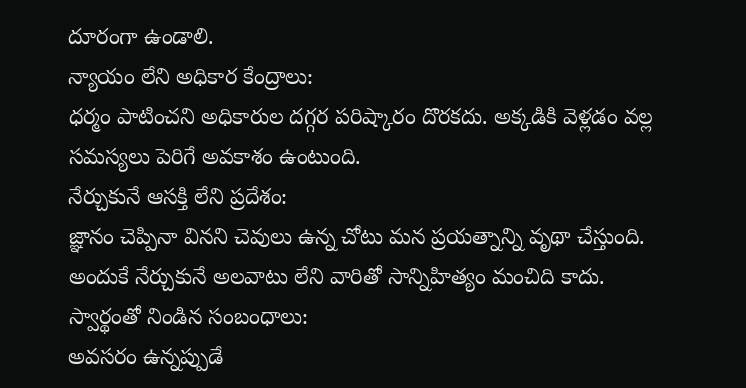దూరంగా ఉండాలి.
న్యాయం లేని అధికార కేంద్రాలు:
ధర్మం పాటించని అధికారుల దగ్గర పరిష్కారం దొరకదు. అక్కడికి వెళ్లడం వల్ల సమస్యలు పెరిగే అవకాశం ఉంటుంది.
నేర్చుకునే ఆసక్తి లేని ప్రదేశం:
జ్ఞానం చెప్పినా వినని చెవులు ఉన్న చోటు మన ప్రయత్నాన్ని వృథా చేస్తుంది. అందుకే నేర్చుకునే అలవాటు లేని వారితో సాన్నిహిత్యం మంచిది కాదు.
స్వార్థంతో నిండిన సంబంధాలు:
అవసరం ఉన్నప్పుడే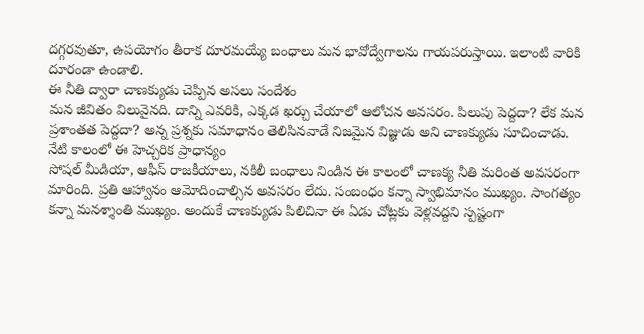దగ్గరవుతూ, ఉపయోగం తీరాక దూరమయ్యే బంధాలు మన భావోద్వేగాలను గాయపరుస్తాయి. ఇలాంటి వారికి దూరండా ఉండాలి.
ఈ నీతి ద్వారా చాణక్యుడు చెప్పిన అసలు సందేశం
మన జీవితం విలువైనది. దాన్ని ఎవరికి, ఎక్కడ ఖర్చు చేయాలో ఆలోచన అవసరం. పిలుపు పెద్దదా? లేక మన ప్రశాంతత పెద్దదా? అన్న ప్రశ్నకు సమాధానం తెలిసినవాడే నిజమైన విజ్ఞుడు అని చాణక్యుడు సూచించాడు.
నేటి కాలంలో ఈ హెచ్చరిక ప్రాధాన్యం
సోషల్ మీడియా, ఆఫీస్ రాజకీయాలు, నకిలీ బంధాలు నిండిన ఈ కాలంలో చాణక్య నీతి మరింత అవసరంగా మారింది. ప్రతి ఆహ్వానం ఆమోదించాల్సిన అవసరం లేదు. సంబంధం కన్నా స్వాభిమానం ముఖ్యం. సాంగత్యం కన్నా మనశ్శాంతి ముఖ్యం. అందుకే చాణక్యుడు పిలిచినా ఈ ఏడు చోట్లకు వెళ్లవద్దని స్పష్టంగా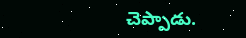చెప్పాడు.